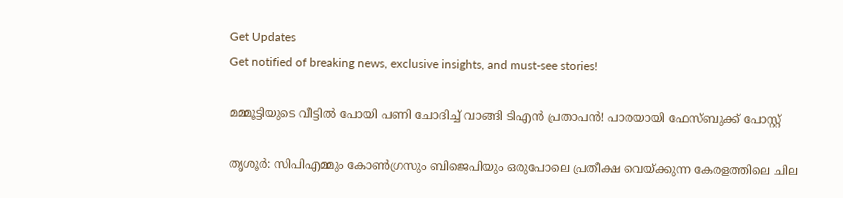Get Updates
Get notified of breaking news, exclusive insights, and must-see stories!

മമ്മൂട്ടിയുടെ വീട്ടിൽ പോയി പണി ചോദിച്ച് വാങ്ങി ടിഎൻ പ്രതാപൻ! പാരയായി ഫേസ്ബുക്ക് പോസ്റ്റ്

തൃശൂര്‍: സിപിഎമ്മും കോണ്‍ഗ്രസും ബിജെപിയും ഒരുപോലെ പ്രതീക്ഷ വെയ്ക്കുന്ന കേരളത്തിലെ ചില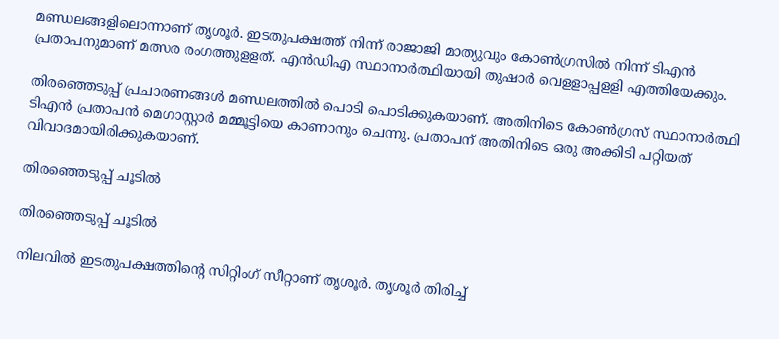മണ്ഡലങ്ങളിലൊന്നാണ് തൃശൂര്‍. ഇടതുപക്ഷത്ത് നിന്ന് രാജാജി മാത്യുവും കോണ്‍ഗ്രസില്‍ നിന്ന് ടിഎന്‍ പ്രതാപനുമാണ് മത്സര രംഗത്തുളളത്. എന്‍ഡിഎ സ്ഥാനാര്‍ത്ഥിയായി തുഷാര്‍ വെളളാപ്പളളി എത്തിയേക്കും.

തിരഞ്ഞെടുപ്പ് പ്രചാരണങ്ങള്‍ മണ്ഡലത്തില്‍ പൊടി പൊടിക്കുകയാണ്. അതിനിടെ കോണ്‍ഗ്രസ് സ്ഥാനാര്‍ത്ഥി ടിഎന്‍ പ്രതാപന്‍ മെഗാസ്റ്റാര്‍ മമ്മൂട്ടിയെ കാണാനും ചെന്നു. പ്രതാപന് അതിനിടെ ഒരു അക്കിടി പറ്റിയത് വിവാദമായിരിക്കുകയാണ്.

തിരഞ്ഞെടുപ്പ് ചൂടിൽ

തിരഞ്ഞെടുപ്പ് ചൂടിൽ

നിലവില്‍ ഇടതുപക്ഷത്തിന്റെ സിറ്റിംഗ് സീറ്റാണ് തൃശൂര്‍. തൃശൂര്‍ തിരിച്ച്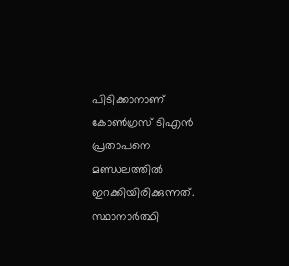പിടിക്കാനാണ് കോണ്‍ഗ്രസ് ടിഎന്‍ പ്രതാപനെ മണ്ഡലത്തില്‍ ഇറക്കിയിരിക്കുന്നത്. സ്ഥാനാര്‍ത്ഥി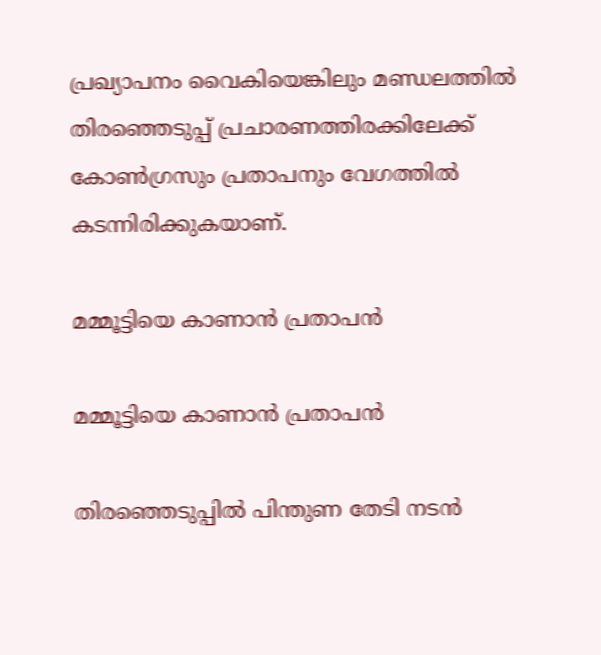പ്രഖ്യാപനം വൈകിയെങ്കിലും മണ്ഡലത്തില്‍ തിരഞ്ഞെടുപ്പ് പ്രചാരണത്തിരക്കിലേക്ക് കോണ്‍ഗ്രസും പ്രതാപനും വേഗത്തില്‍ കടന്നിരിക്കുകയാണ്.

മമ്മൂട്ടിയെ കാണാൻ പ്രതാപൻ

മമ്മൂട്ടിയെ കാണാൻ പ്രതാപൻ

തിരഞ്ഞെടുപ്പില്‍ പിന്തുണ തേടി നടന്‍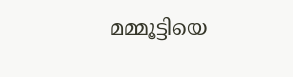മമ്മൂട്ടിയെ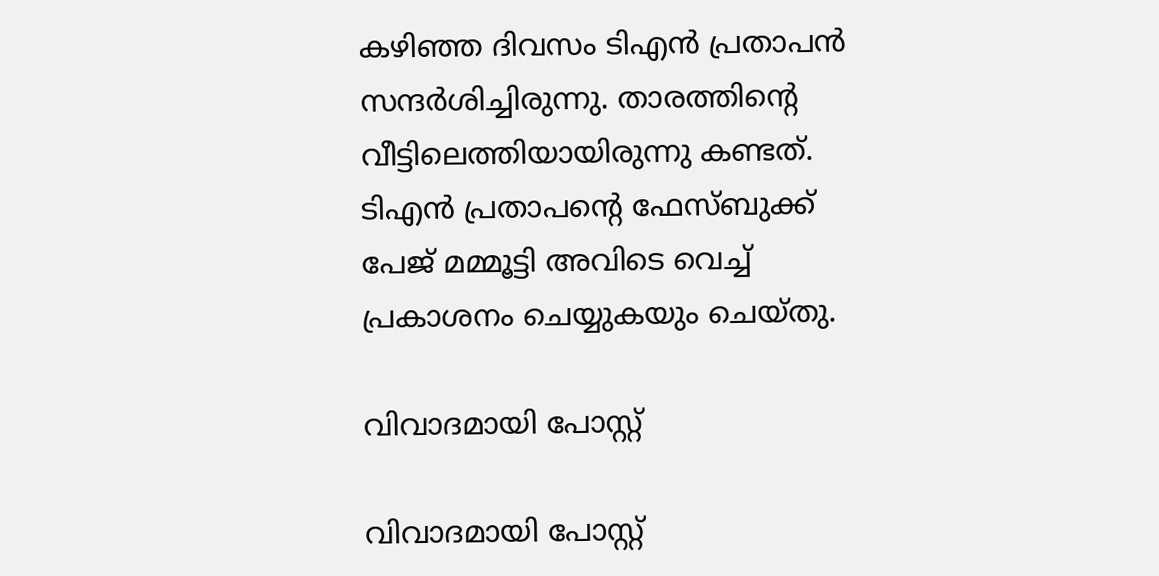കഴിഞ്ഞ ദിവസം ടിഎന്‍ പ്രതാപന്‍ സന്ദര്‍ശിച്ചിരുന്നു. താരത്തിന്റെ വീട്ടിലെത്തിയായിരുന്നു കണ്ടത്. ടിഎന്‍ പ്രതാപന്റെ ഫേസ്ബുക്ക് പേജ് മമ്മൂട്ടി അവിടെ വെച്ച് പ്രകാശനം ചെയ്യുകയും ചെയ്തു.

വിവാദമായി പോസ്റ്റ്

വിവാദമായി പോസ്റ്റ്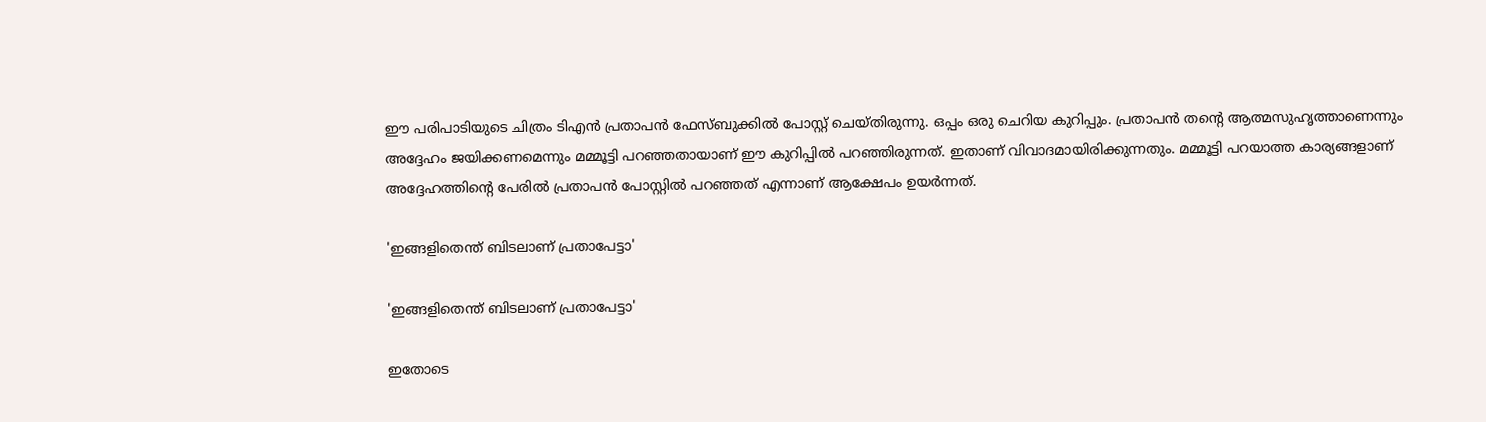ഈ പരിപാടിയുടെ ചിത്രം ടിഎന്‍ പ്രതാപന്‍ ഫേസ്ബുക്കില്‍ പോസ്റ്റ് ചെയ്തിരുന്നു. ഒപ്പം ഒരു ചെറിയ കുറിപ്പും. പ്രതാപന്‍ തന്റെ ആത്മസുഹൃത്താണെന്നും അദ്ദേഹം ജയിക്കണമെന്നും മമ്മൂട്ടി പറഞ്ഞതായാണ് ഈ കുറിപ്പില്‍ പറഞ്ഞിരുന്നത്. ഇതാണ് വിവാദമായിരിക്കുന്നതും. മമ്മൂട്ടി പറയാത്ത കാര്യങ്ങളാണ് അദ്ദേഹത്തിന്റെ പേരില്‍ പ്രതാപന്‍ പോസ്റ്റില്‍ പറഞ്ഞത് എന്നാണ് ആക്ഷേപം ഉയര്‍ന്നത്.

'ഇങ്ങളിതെന്ത് ബിടലാണ് പ്രതാപേട്ടാ'

'ഇങ്ങളിതെന്ത് ബിടലാണ് പ്രതാപേട്ടാ'

ഇതോടെ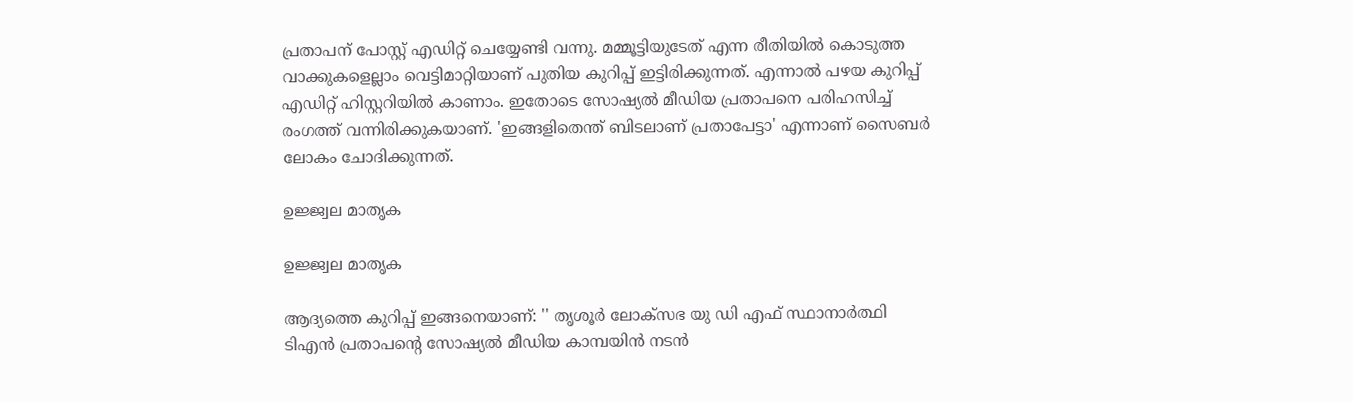പ്രതാപന് പോസ്റ്റ് എഡിറ്റ് ചെയ്യേണ്ടി വന്നു. മമ്മൂട്ടിയുടേത് എന്ന രീതിയില്‍ കൊടുത്ത വാക്കുകളെല്ലാം വെട്ടിമാറ്റിയാണ് പുതിയ കുറിപ്പ് ഇട്ടിരിക്കുന്നത്. എന്നാല്‍ പഴയ കുറിപ്പ് എഡിറ്റ് ഹിസ്റ്ററിയില്‍ കാണാം. ഇതോടെ സോഷ്യൽ മീഡിയ പ്രതാപനെ പരിഹസിച്ച് രംഗത്ത് വന്നിരിക്കുകയാണ്. 'ഇങ്ങളിതെന്ത് ബിടലാണ് പ്രതാപേട്ടാ' എന്നാണ് സൈബർ ലോകം ചോദിക്കുന്നത്.

ഉജ്ജ്വല മാതൃക

ഉജ്ജ്വല മാതൃക

ആദ്യത്തെ കുറിപ്പ് ഇങ്ങനെയാണ്: '' തൃശൂർ ലോക്സഭ യു ഡി എഫ് സ്ഥാനാർത്ഥി ടിഎൻ പ്രതാപന്റെ സോഷ്യൽ മീഡിയ കാമ്പയിൻ നടൻ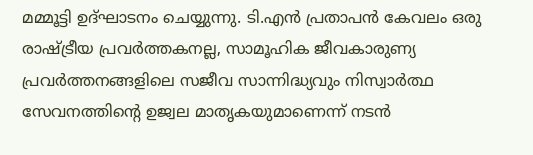മമ്മൂട്ടി ഉദ്ഘാടനം ചെയ്യുന്നു. ടി.എൻ പ്രതാപൻ കേവലം ഒരു രാഷ്ട്രീയ പ്രവർത്തകനല്ല, സാമൂഹിക ജീവകാരുണ്യ പ്രവർത്തനങ്ങളിലെ സജീവ സാന്നിദ്ധ്യവും നിസ്വാർത്ഥ സേവനത്തിന്റെ ഉജ്വല മാതൃകയുമാണെന്ന് നടൻ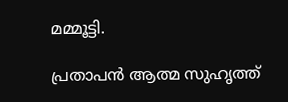മമ്മൂട്ടി.

പ്രതാപൻ ആത്മ സുഹൃത്ത്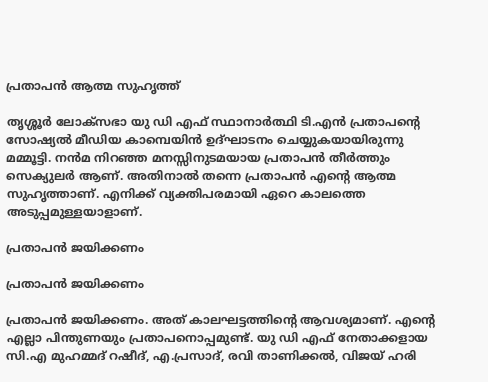പ്രതാപൻ ആത്മ സുഹൃത്ത്

തൃശ്ശൂർ ലോക്സഭാ യു ഡി എഫ് സ്ഥാനാർത്ഥി ടി.എൻ പ്രതാപന്റെ സോഷ്യൽ മീഡിയ കാമ്പെയിൻ ഉദ്ഘാടനം ചെയ്യുകയായിരുന്നു മമ്മൂട്ടി. നൻമ നിറഞ്ഞ മനസ്സിനുടമയായ പ്രതാപൻ തീർത്തും സെക്യുലർ ആണ്. അതിനാൽ തന്നെ പ്രതാപൻ എന്റെ ആത്മ സുഹൃത്താണ്. എനിക്ക് വ്യക്തിപരമായി ഏറെ കാലത്തെ അടുപ്പമുള്ളയാളാണ്.

പ്രതാപൻ ജയിക്കണം

പ്രതാപൻ ജയിക്കണം

പ്രതാപൻ ജയിക്കണം. അത് കാലഘട്ടത്തിന്റെ ആവശ്യമാണ്‌. എന്റെ എല്ലാ പിന്തുണയും പ്രതാപനൊപ്പമുണ്ട്. യു ഡി എഫ് നേതാക്കളായ സി.എ മുഹമ്മദ്‌ റഷീദ്, എ.പ്രസാദ്, രവി താണിക്കൽ, വിജയ് ഹരി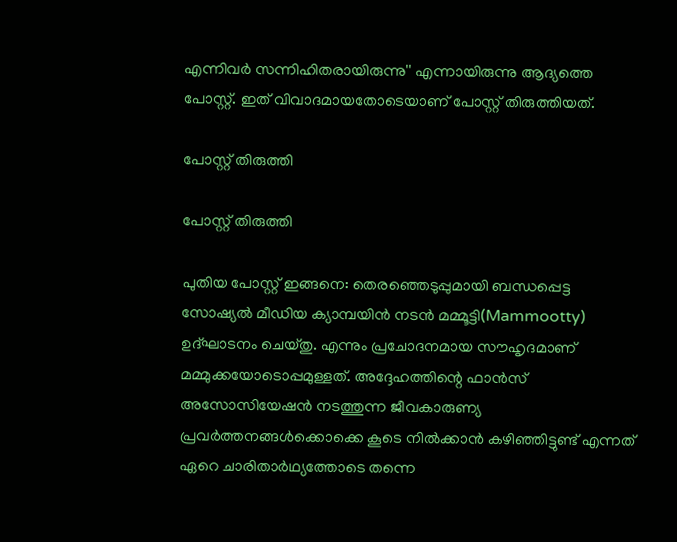എന്നിവർ സന്നിഹിതരായിരുന്നു'' എന്നായിരുന്നു ആദ്യത്തെ പോസ്റ്റ്. ഇത് വിവാദമായതോടെയാണ് പോസ്റ്റ് തിരുത്തിയത്.

പോസ്റ്റ് തിരുത്തി

പോസ്റ്റ് തിരുത്തി

പുതിയ പോസ്റ്റ് ഇങ്ങനെ: തെരഞ്ഞെടുപ്പുമായി ബന്ധപ്പെട്ട സോഷ്യൽ മീഡിയ ക്യാമ്പയിൻ നടൻ മമ്മൂട്ടി(Mammootty) ഉദ്ഘാടനം ചെയ്തു. എന്നും പ്രചോദനമായ സൗഹൃദമാണ് മമ്മുക്കയോടൊപ്പമുള്ളത്. അദ്ദേഹത്തിന്റെ ഫാൻസ്‌ അസോസിയേഷൻ നടത്തുന്ന ജീവകാരുണ്യ പ്രവർത്തനങ്ങൾക്കൊക്കെ കൂടെ നിൽക്കാൻ കഴിഞ്ഞിട്ടുണ്ട് എന്നത് ഏറെ ചാരിതാർഥ്യത്തോടെ തന്നെ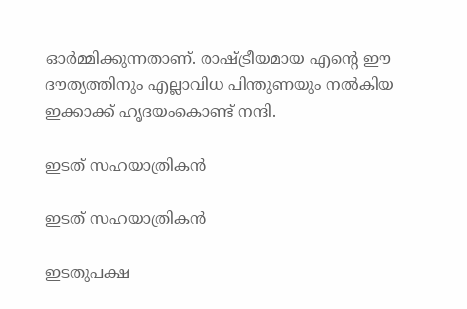ഓർമ്മിക്കുന്നതാണ്. രാഷ്ട്രീയമായ എന്റെ ഈ ദൗത്യത്തിനും എല്ലാവിധ പിന്തുണയും നൽകിയ ഇക്കാക്ക് ഹൃദയംകൊണ്ട് നന്ദി.

ഇടത് സഹയാത്രികൻ

ഇടത് സഹയാത്രികൻ

ഇടതുപക്ഷ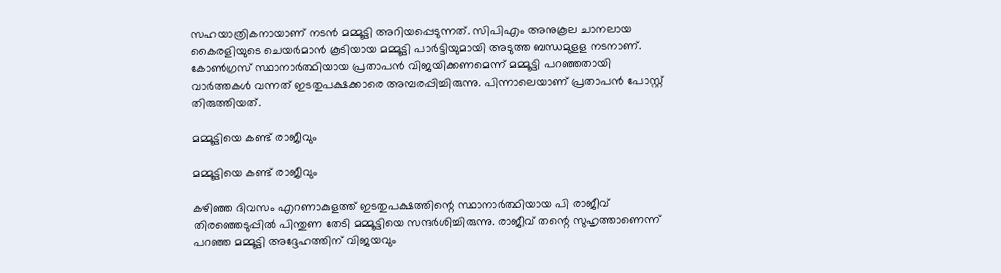സഹയാത്രികനായാണ് നടൻ മമ്മൂട്ടി അറിയപ്പെടുന്നത്. സിപിഎം അനുകൂല ചാനലായ കൈരളിയുടെ ചെയർമാൻ കൂടിയായ മമ്മൂട്ടി പാർട്ടിയുമായി അടുത്ത ബന്ധമുളള നടനാണ്. കോൺഗ്രസ് സ്ഥാനാർത്ഥിയായ പ്രതാപൻ വിജയിക്കണമെന്ന് മമ്മൂട്ടി പറഞ്ഞതായി വാർത്തകൾ വന്നത് ഇടതുപക്ഷക്കാരെ അമ്പരപ്പിച്ചിരുന്നു. പിന്നാലെയാണ് പ്രതാപൻ പോസ്റ്റ് തിരുത്തിയത്.

മമ്മൂട്ടിയെ കണ്ട് രാജീവും

മമ്മൂട്ടിയെ കണ്ട് രാജീവും

കഴിഞ്ഞ ദിവസം എറണാകുളത്ത് ഇടതുപക്ഷത്തിന്റെ സ്ഥാനാർത്ഥിയായ പി രാജീവ് തിരഞ്ഞെടുപ്പിൽ പിന്തുണ തേടി മമ്മൂട്ടിയെ സന്ദർശിച്ചിരുന്നു. രാജീവ് തന്റെ സുഹൃത്താണെന്ന് പറഞ്ഞ മമ്മൂട്ടി അദ്ദേഹത്തിന് വിജയവും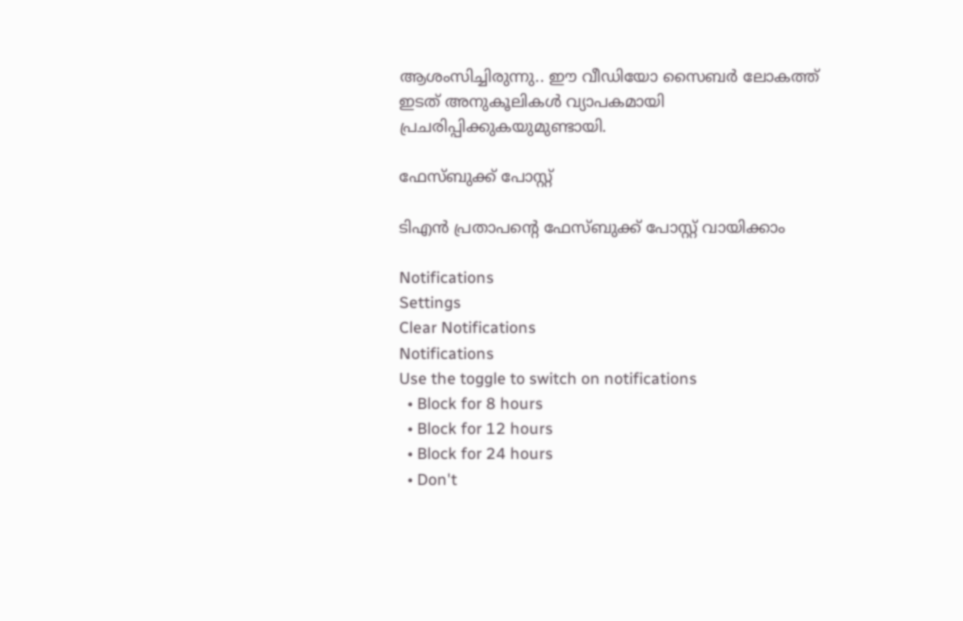ആശംസിച്ചിരുന്നു.. ഈ വീഡിയോ സൈബർ ലോകത്ത് ഇടത് അനുകൂലികൾ വ്യാപകമായി പ്രചരിപ്പിക്കുകയുമുണ്ടായി.

ഫേസ്ബുക്ക് പോസ്റ്റ്

ടിഎൻ പ്രതാപന്റെ ഫേസ്ബുക്ക് പോസ്റ്റ് വായിക്കാം

Notifications
Settings
Clear Notifications
Notifications
Use the toggle to switch on notifications
  • Block for 8 hours
  • Block for 12 hours
  • Block for 24 hours
  • Don't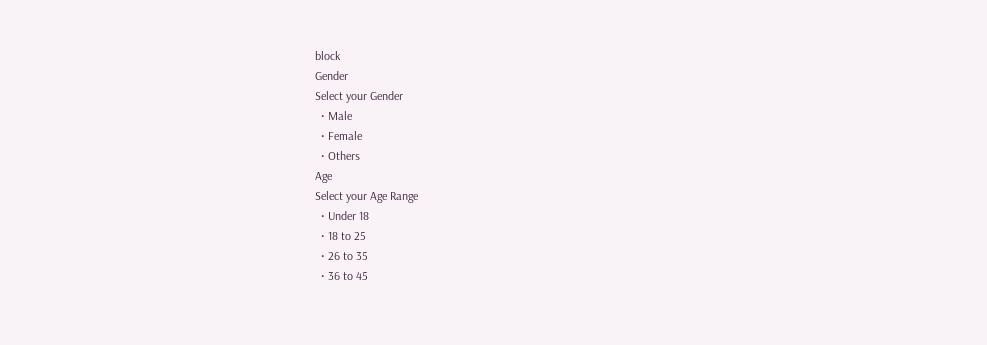block
Gender
Select your Gender
  • Male
  • Female
  • Others
Age
Select your Age Range
  • Under 18
  • 18 to 25
  • 26 to 35
  • 36 to 45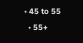• 45 to 55
  • 55+